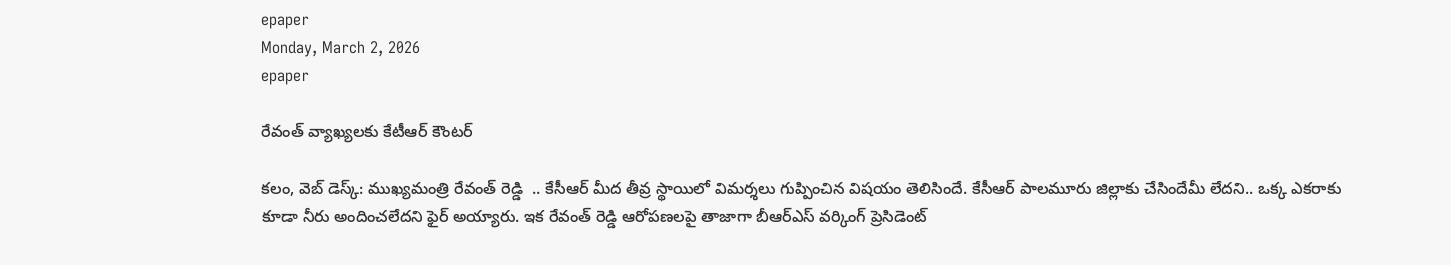epaper
Monday, March 2, 2026
epaper

రేవంత్ వ్యాఖ్యలకు కేటీఆర్ కౌంటర్

కలం, వెబ్ డెస్క్: ముఖ్యమంత్రి రేవంత్ రెడ్డి  .. కేసీఆర్ మీద తీవ్ర స్థాయిలో విమర్శలు గుప్పించిన విషయం తెలిసిందే. కేసీఆర్ పాలమూరు జిల్లాకు చేసిందేమీ లేదని.. ఒక్క ఎకరాకు కూడా నీరు అందించలేదని ఫైర్ అయ్యారు. ఇక రేవంత్ రెడ్డి ఆరోపణలపై తాజాగా బీఆర్ఎస్ వర్కింగ్ ప్రెసిడెంట్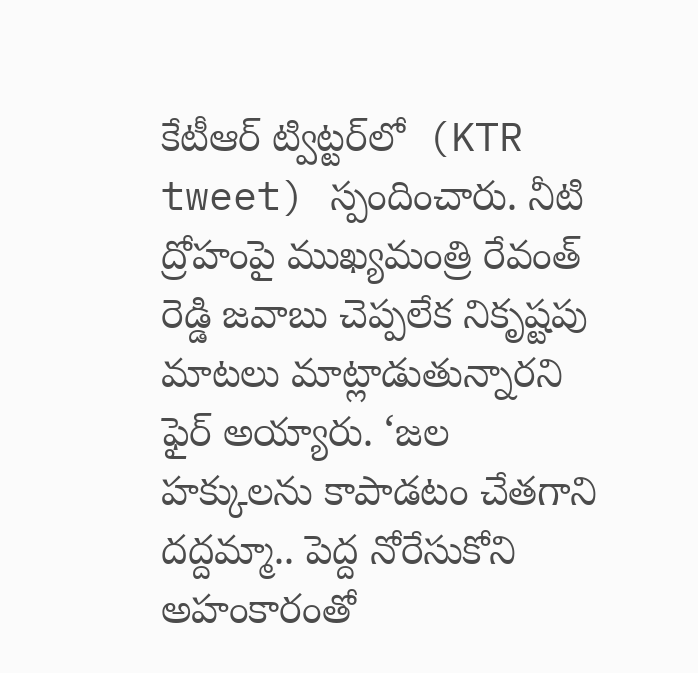కేటీఆర్ ట్విట్టర్‌లో  (KTR tweet) స్పందించారు. నీటి ద్రోహంపై ముఖ్యమంత్రి రేవంత్ రెడ్డి జవాబు చెప్పలేక నికృష్టపు మాటలు మాట్లాడుతున్నారని ఫైర్ అయ్యారు. ‘జల హక్కులను కాపాడటం చేతగాని దద్దమ్మా.. పెద్ద నోరేసుకోని అహంకారంతో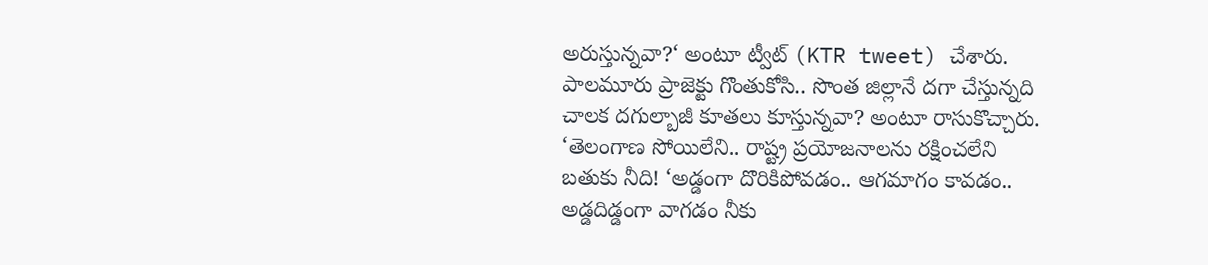అరుస్తున్నవా?‘ అంటూ ట్వీట్ (KTR tweet) చేశారు. పాలమూరు ప్రాజెక్టు గొంతుకోసి.. సొంత జిల్లానే దగా చేస్తున్నది చాలక దగుల్బాజీ కూతలు కూస్తున్నవా? అంటూ రాసుకొచ్చారు. ‘తెలంగాణ సోయిలేని.. రాష్ట్ర ప్రయోజనాలను రక్షించలేని బతుకు నీది! ‘అడ్డంగా దొరికిపోవడం.. ఆగమాగం కావడం.. అడ్డదిడ్డంగా వాగడం నీకు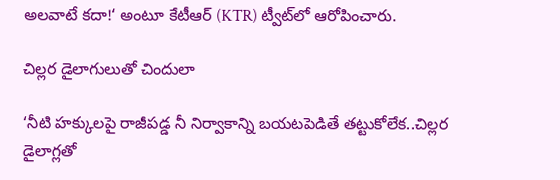అలవాటే కదా!‘ అంటూ కేటీఆర్ (KTR) ట్వీట్‌లో ఆరోపించారు.

చిల్లర డైలాగులుతో చిందులా

‘నీటి హక్కులపై రాజీపడ్డ నీ నిర్వాకాన్ని బయటపెడితే తట్టుకోలేక..చిల్లర డైలాగ్లతో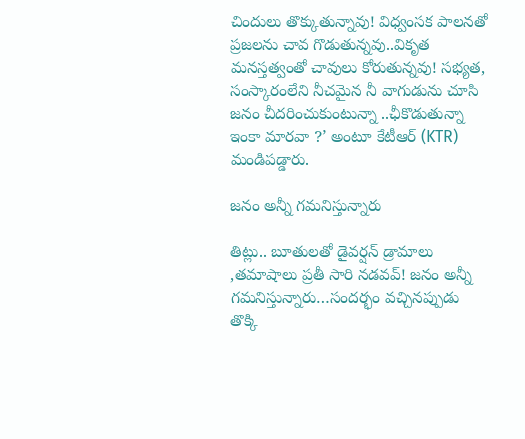చిందులు తొక్కుతున్నావు! విధ్వంసక పాలనతో ప్రజలను చావ గొడుతున్నవు..వికృత మనస్తత్వంతో చావులు కోరుతున్నవు! సభ్యత, సంస్కారంలేని నీచమైన నీ వాగుడును చూసి జనం చీదరించుకుంటున్నా ..ఛీకొడుతున్నా ఇంకా మారవా ?’ అంటూ కేటీఆర్ (KTR) మండిపడ్డారు.

జనం అన్నీ గమనిస్తున్నారు

తిట్లు.. బూతులతో డైవర్షన్ డ్రామాలు ,తమాషాలు ప్రతీ సారి నడవవ్! జనం అన్నీ గమనిస్తున్నారు…సందర్భం వచ్చినప్పుడు తొక్కి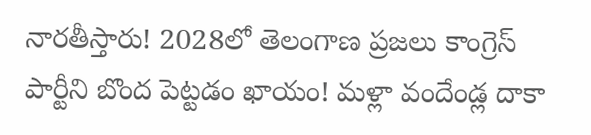నారతీస్తారు! 2028లో తెలంగాణ ప్రజలు కాంగ్రెస్ పార్టీని బొంద పెట్టడం ఖాయం! మళ్లా వందేండ్ల దాకా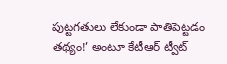పుట్టగతులు లేకుండా పాతిపెట్టడం తథ్యం!’ అంటూ కేటీఆర్ ట్వీట్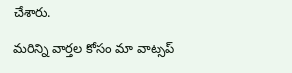చేశారు.

మ‌రిన్ని వార్త‌ల కోసం మా వాట్స‌ప్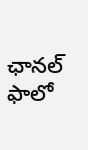ఛాన‌ల్ ఫాలో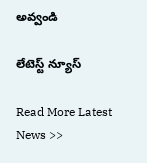అవ్వండి

లేటెస్ట్ న్యూస్‌

Read More Latest News >>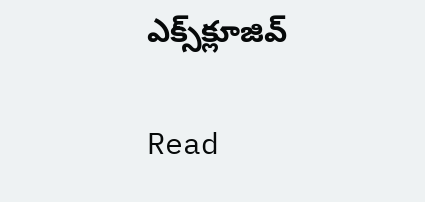ఎక్స్‌క్లూజివ్‌

Read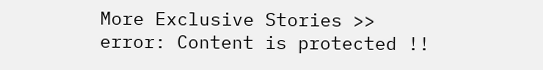More Exclusive Stories >>
error: Content is protected !!